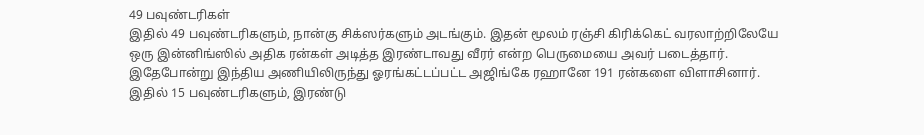49 பவுண்டரிகள்
இதில் 49 பவுண்டரிகளும், நான்கு சிக்ஸர்களும் அடங்கும். இதன் மூலம் ரஞ்சி கிரிக்கெட் வரலாற்றிலேயே ஒரு இன்னிங்ஸில் அதிக ரன்கள் அடித்த இரண்டாவது வீரர் என்ற பெருமையை அவர் படைத்தார். இதேபோன்று இந்திய அணியிலிருந்து ஓரங்கட்டப்பட்ட அஜிங்கே ரஹானே 191 ரன்களை விளாசினார். இதில் 15 பவுண்டரிகளும், இரண்டு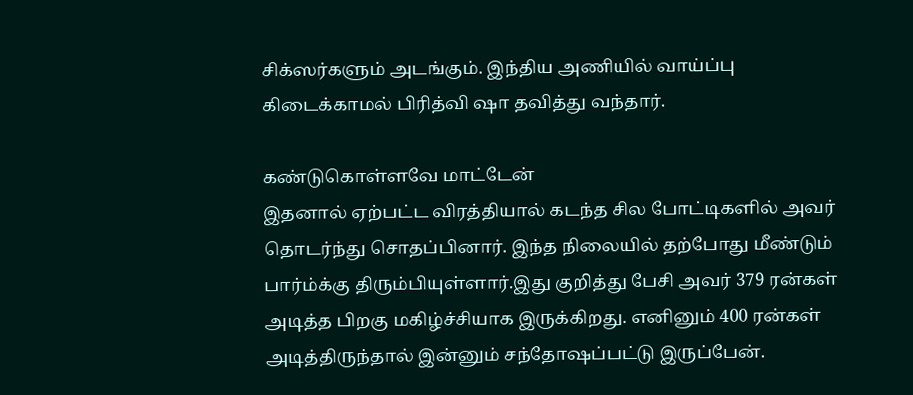சிக்ஸர்களும் அடங்கும். இந்திய அணியில் வாய்ப்பு கிடைக்காமல் பிரித்வி ஷா தவித்து வந்தார்.

கண்டுகொள்ளவே மாட்டேன்
இதனால் ஏற்பட்ட விரத்தியால் கடந்த சில போட்டிகளில் அவர் தொடர்ந்து சொதப்பினார். இந்த நிலையில் தற்போது மீண்டும் பார்ம்க்கு திரும்பியுள்ளார்.இது குறித்து பேசி அவர் 379 ரன்கள் அடித்த பிறகு மகிழ்ச்சியாக இருக்கிறது. எனினும் 400 ரன்கள் அடித்திருந்தால் இன்னும் சந்தோஷப்பட்டு இருப்பேன்.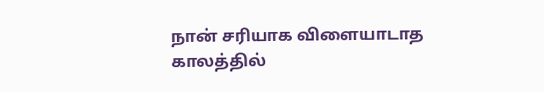நான் சரியாக விளையாடாத காலத்தில்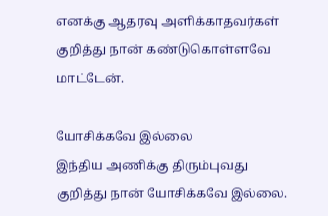எனக்கு ஆதரவு அளிக்காதவர்கள் குறித்து நான் கண்டுகொள்ளவே மாட்டேன்.

யோசிக்கவே இல்லை
இந்திய அணிக்கு திரும்புவது குறித்து நான் யோசிக்கவே இல்லை.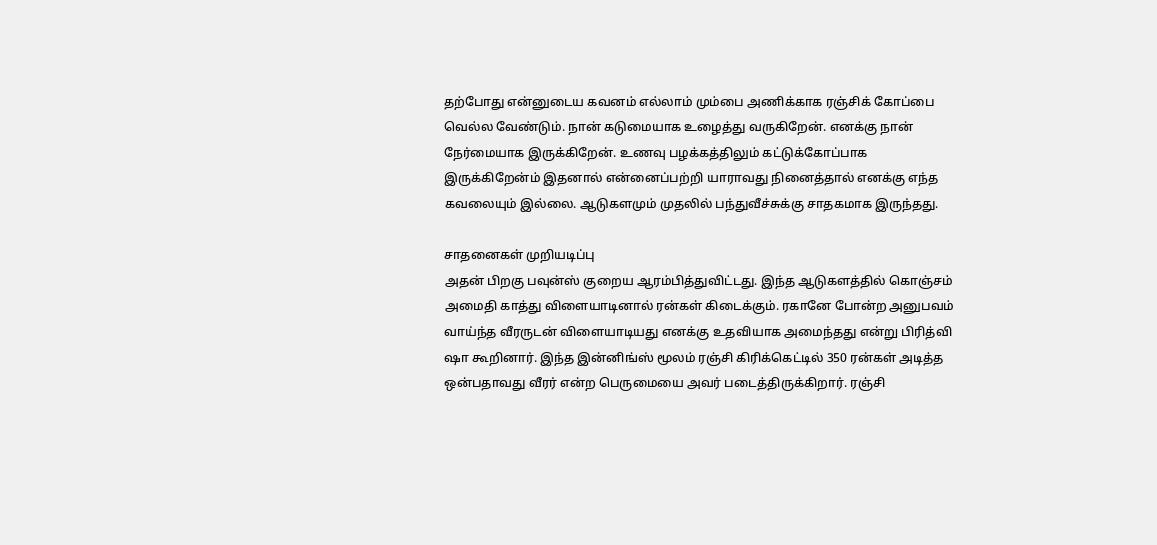தற்போது என்னுடைய கவனம் எல்லாம் மும்பை அணிக்காக ரஞ்சிக் கோப்பை வெல்ல வேண்டும். நான் கடுமையாக உழைத்து வருகிறேன். எனக்கு நான் நேர்மையாக இருக்கிறேன். உணவு பழக்கத்திலும் கட்டுக்கோப்பாக இருக்கிறேன்ம் இதனால் என்னைப்பற்றி யாராவது நினைத்தால் எனக்கு எந்த கவலையும் இல்லை. ஆடுகளமும் முதலில் பந்துவீச்சுக்கு சாதகமாக இருந்தது.

சாதனைகள் முறியடிப்பு
அதன் பிறகு பவுன்ஸ் குறைய ஆரம்பித்துவிட்டது. இந்த ஆடுகளத்தில் கொஞ்சம் அமைதி காத்து விளையாடினால் ரன்கள் கிடைக்கும். ரகானே போன்ற அனுபவம் வாய்ந்த வீரருடன் விளையாடியது எனக்கு உதவியாக அமைந்தது என்று பிரித்வி ஷா கூறினார். இந்த இன்னிங்ஸ் மூலம் ரஞ்சி கிரிக்கெட்டில் 350 ரன்கள் அடித்த ஒன்பதாவது வீரர் என்ற பெருமையை அவர் படைத்திருக்கிறார். ரஞ்சி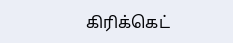கிரிக்கெட்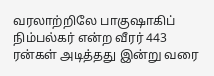வரலாற்றிலே பாகுஷாகிப் நிம்பல்கர் என்ற வீரர் 443 ரன்கள் அடித்தது இன்று வரை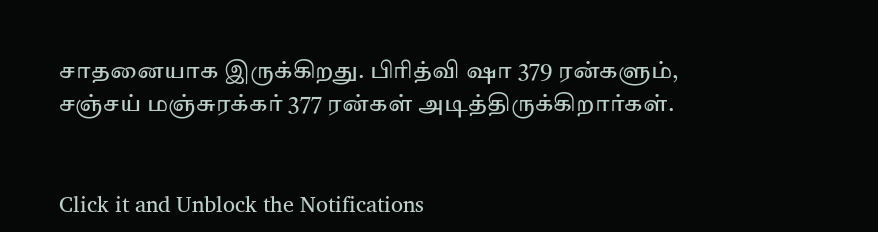சாதனையாக இருக்கிறது. பிரித்வி ஷா 379 ரன்களும், சஞ்சய் மஞ்சுரக்கர் 377 ரன்கள் அடித்திருக்கிறார்கள்.


Click it and Unblock the Notifications